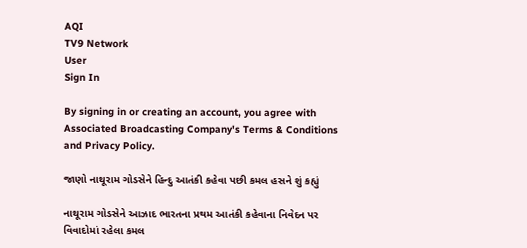AQI
TV9 Network
User
Sign In

By signing in or creating an account, you agree with Associated Broadcasting Company's Terms & Conditions and Privacy Policy.

જાણો નાથૂરામ ગોડસેને હિન્દુ આતંકી કહેવા પછી કમલ હસને શું કહ્યું

નાથૂરામ ગોડસેને આઝાદ ભારતના પ્રથમ આતંકી કહેવાના નિવેદન પર વિવાદોમાં રહેલા કમલ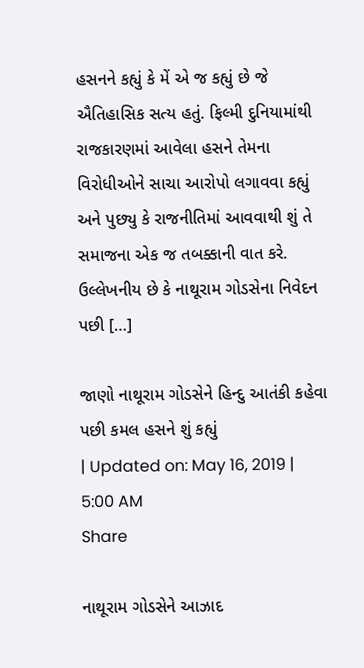હસનને કહ્યું કે મેં એ જ કહ્યું છે જે ઐતિહાસિક સત્ય હતું. ફિલ્મી દુનિયામાંથી રાજકારણમાં આવેલા હસને તેમના વિરોધીઓને સાચા આરોપો લગાવવા કહ્યું અને પુછ્યુ કે રાજનીતિમાં આવવાથી શું તે સમાજના એક જ તબક્કાની વાત કરે. ઉલ્લેખનીય છે કે નાથૂરામ ગોડસેના નિવેદન પછી […]

જાણો નાથૂરામ ગોડસેને હિન્દુ આતંકી કહેવા પછી કમલ હસને શું કહ્યું
| Updated on: May 16, 2019 | 5:00 AM
Share

નાથૂરામ ગોડસેને આઝાદ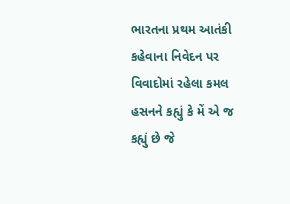ભારતના પ્રથમ આતંકી કહેવાના નિવેદન પર વિવાદોમાં રહેલા કમલ હસનને કહ્યું કે મેં એ જ કહ્યું છે જે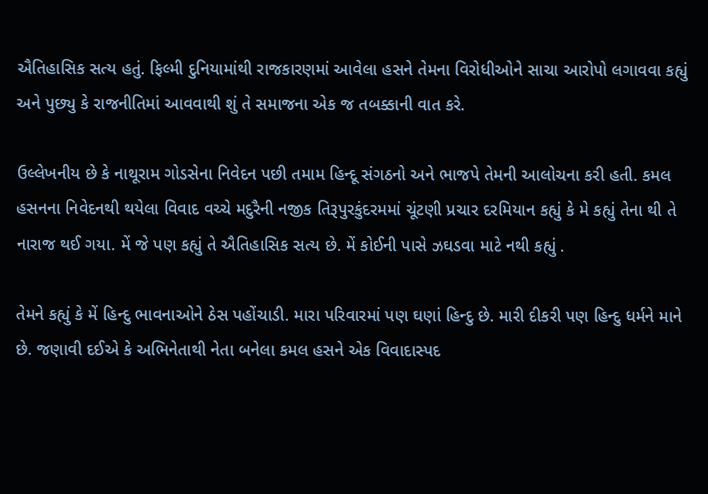ઐતિહાસિક સત્ય હતું. ફિલ્મી દુનિયામાંથી રાજકારણમાં આવેલા હસને તેમના વિરોધીઓને સાચા આરોપો લગાવવા કહ્યું અને પુછ્યુ કે રાજનીતિમાં આવવાથી શું તે સમાજના એક જ તબક્કાની વાત કરે.

ઉલ્લેખનીય છે કે નાથૂરામ ગોડસેના નિવેદન પછી તમામ હિન્દૂ સંગઠનો અને ભાજપે તેમની આલોચના કરી હતી. કમલ હસનના નિવેદનથી થયેલા વિવાદ વચ્ચે મદુરૈની નજીક તિરૂપુરકુંદરમમાં ચૂંટણી પ્રચાર દરમિયાન કહ્યું કે મે કહ્યું તેના થી તે નારાજ થઈ ગયા. મેં જે પણ કહ્યું તે ઐતિહાસિક સત્ય છે. મેં કોઈની પાસે ઝઘડવા માટે નથી કહ્યું .

તેમને કહ્યું કે મેં હિન્દુ ભાવનાઓને ઠેસ પહોંચાડી. મારા પરિવારમાં પણ ઘણાં હિન્દુ છે. મારી દીકરી પણ હિન્દુ ધર્મને માને છે. જણાવી દઈએ કે અભિનેતાથી નેતા બનેલા કમલ હસને એક વિવાદાસ્પદ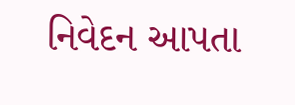નિવેદન આપતા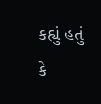કહ્યું હતું કે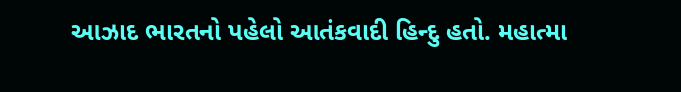આઝાદ ભારતનો પહેલો આતંકવાદી હિન્દુ હતો. મહાત્મા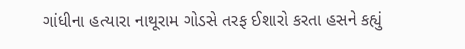ગાંધીના હત્યારા નાથૂરામ ગોડસે તરફ ઈશારો કરતા હસને કહ્યું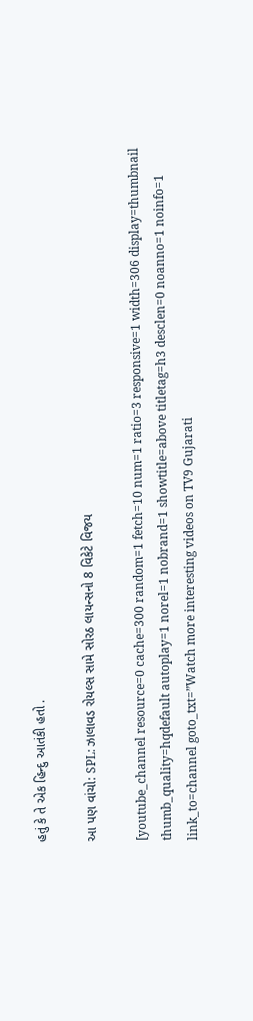હતું કે તે એક હિન્દુ આતંકી હતો .

આ પણ વાંચો: SPL: ઝાલાવડ રોયલ્સ સામે સોરઠ લાયન્સનો 8 વિકેટે વિજય

[youtube_channel resource=0 cache=300 random=1 fetch=10 num=1 ratio=3 responsive=1 width=306 display=thumbnail thumb_quality=hqdefault autoplay=1 norel=1 nobrand=1 showtitle=above titletag=h3 desclen=0 noanno=1 noinfo=1 link_to=channel goto_txt=”Watch more interesting videos on TV9 Gujarati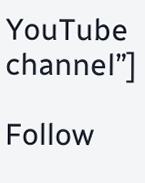YouTube channel”]

Follow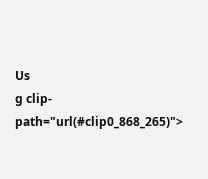Us
g clip-path="url(#clip0_868_265)">